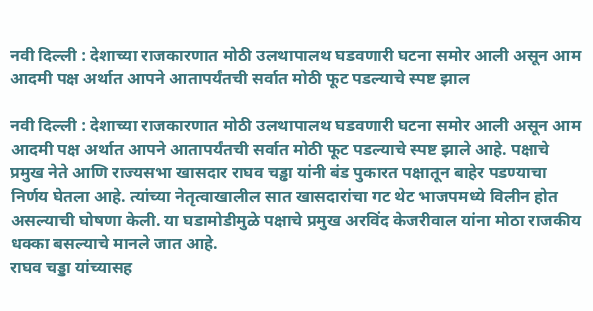नवी दिल्ली : देशाच्या राजकारणात मोठी उलथापालथ घडवणारी घटना समोर आली असून आम आदमी पक्ष अर्थात आपने आतापर्यंतची सर्वात मोठी फूट पडल्याचे स्पष्ट झाल

नवी दिल्ली : देशाच्या राजकारणात मोठी उलथापालथ घडवणारी घटना समोर आली असून आम आदमी पक्ष अर्थात आपने आतापर्यंतची सर्वात मोठी फूट पडल्याचे स्पष्ट झाले आहे. पक्षाचे प्रमुख नेते आणि राज्यसभा खासदार राघव चड्ढा यांनी बंड पुकारत पक्षातून बाहेर पडण्याचा निर्णय घेतला आहे. त्यांच्या नेतृत्वाखालील सात खासदारांचा गट थेट भाजपमध्ये विलीन होत असल्याची घोषणा केली. या घडामोडीमुळे पक्षाचे प्रमुख अरविंद केजरीवाल यांना मोठा राजकीय धक्का बसल्याचे मानले जात आहे.
राघव चड्डा यांच्यासह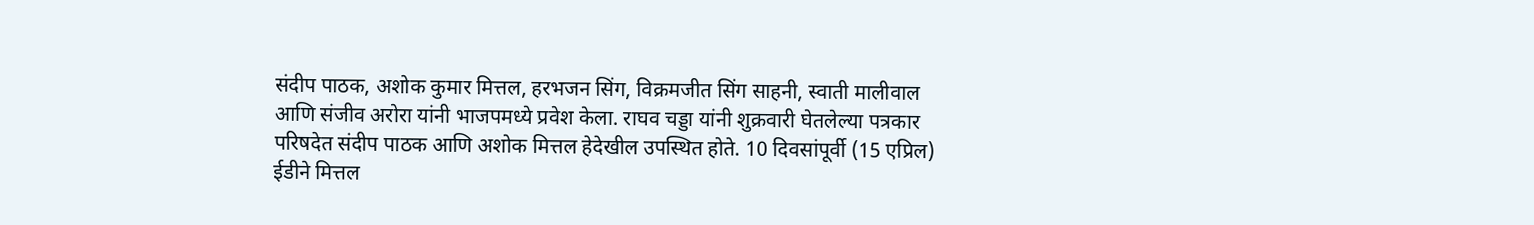संदीप पाठक, अशोक कुमार मित्तल, हरभजन सिंग, विक्रमजीत सिंग साहनी, स्वाती मालीवाल आणि संजीव अरोरा यांनी भाजपमध्ये प्रवेश केला. राघव चड्डा यांनी शुक्रवारी घेतलेल्या पत्रकार परिषदेत संदीप पाठक आणि अशोक मित्तल हेदेखील उपस्थित होते. 10 दिवसांपूर्वी (15 एप्रिल) ईडीने मित्तल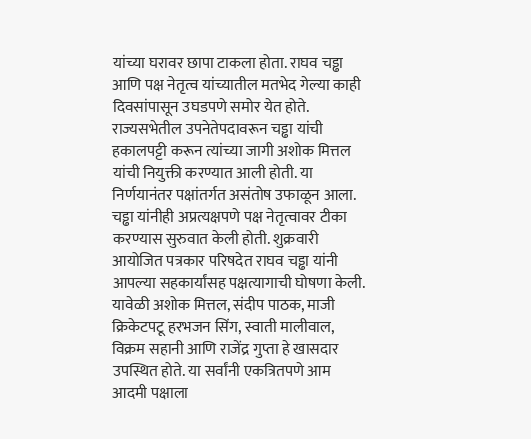यांच्या घरावर छापा टाकला होता. राघव चड्ढा आणि पक्ष नेतृत्व यांच्यातील मतभेद गेल्या काही दिवसांपासून उघडपणे समोर येत होते. राज्यसभेतील उपनेतेपदावरून चड्ढा यांची हकालपट्टी करून त्यांच्या जागी अशोक मित्तल यांची नियुक्ती करण्यात आली होती. या निर्णयानंतर पक्षांतर्गत असंतोष उफाळून आला. चड्ढा यांनीही अप्रत्यक्षपणे पक्ष नेतृत्वावर टीका करण्यास सुरुवात केली होती. शुक्रवारी आयोजित पत्रकार परिषदेत राघव चड्ढा यांनी आपल्या सहकार्यांसह पक्षत्यागाची घोषणा केली. यावेळी अशोक मित्तल, संदीप पाठक, माजी क्रिकेटपटू हरभजन सिंग, स्वाती मालीवाल, विक्रम सहानी आणि राजेंद्र गुप्ता हे खासदार उपस्थित होते. या सर्वांनी एकत्रितपणे आम आदमी पक्षाला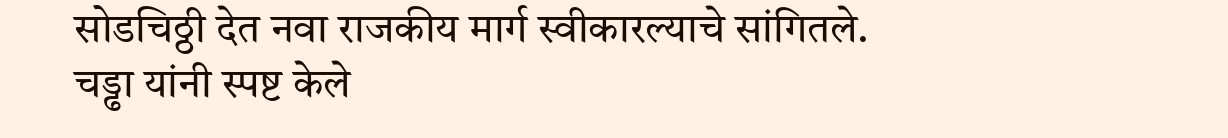सोडचिठ्ठी देत नवा राजकीय मार्ग स्वीकारल्याचे सांगितले. चड्ढा यांनी स्पष्ट केले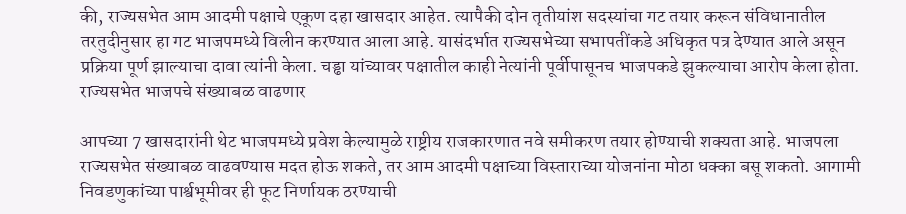की, राज्यसभेत आम आदमी पक्षाचे एकूण दहा खासदार आहेत. त्यापैकी दोन तृतीयांश सदस्यांचा गट तयार करून संविधानातील तरतुदीनुसार हा गट भाजपमध्ये विलीन करण्यात आला आहे. यासंदर्भात राज्यसभेच्या सभापतींकडे अधिकृत पत्र देण्यात आले असून प्रक्रिया पूर्ण झाल्याचा दावा त्यांनी केला. चड्ढा यांच्यावर पक्षातील काही नेत्यांनी पूर्वीपासूनच भाजपकडे झुकल्याचा आरोप केला होता.
राज्यसभेत भाजपचे संख्याबळ वाढणार

आपच्या 7 खासदारांनी थेट भाजपमध्ये प्रवेश केल्यामुळे राष्ट्रीय राजकारणात नवे समीकरण तयार होण्याची शक्यता आहे. भाजपला राज्यसभेत संख्याबळ वाढवण्यास मदत होऊ शकते, तर आम आदमी पक्षाच्या विस्ताराच्या योजनांना मोठा धक्का बसू शकतो. आगामी निवडणुकांच्या पार्श्वभूमीवर ही फूट निर्णायक ठरण्याची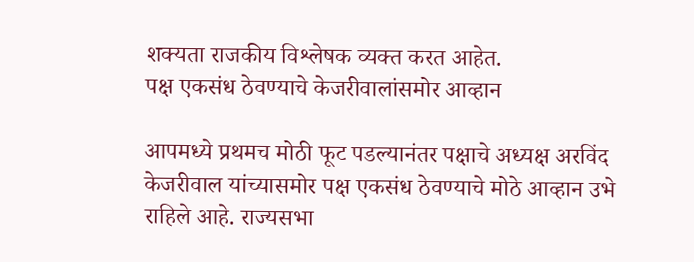शक्यता राजकीय विश्लेषक व्यक्त करत आहेत.
पक्ष एकसंध ठेवण्याचे केजरीवालांसमोर आव्हान

आपमध्ये प्रथमच मोठी फूट पडल्यानंतर पक्षाचे अध्यक्ष अरविंद केजरीवाल यांच्यासमोर पक्ष एकसंध ठेवण्याचे मोठे आव्हान उभे राहिले आहे. राज्यसभा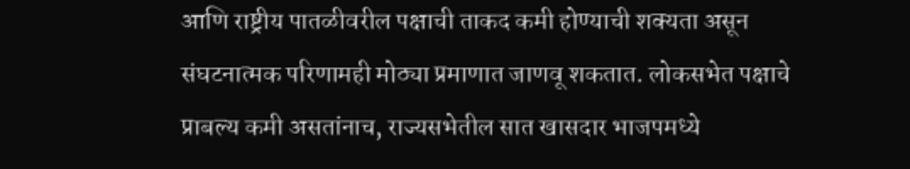आणि राष्ट्रीय पातळीवरील पक्षाची ताकद कमी होण्याची शक्यता असून संघटनात्मक परिणामही मोठ्या प्रमाणात जाणवू शकतात. लोकसभेत पक्षाचे प्राबल्य कमी असतांनाच, राज्यसभेतील सात खासदार भाजपमध्ये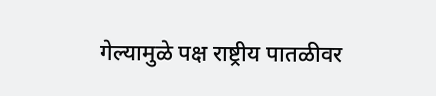गेल्यामुळे पक्ष राष्ट्रीय पातळीवर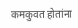कमकुवत होतांना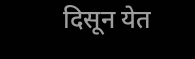दिसून येत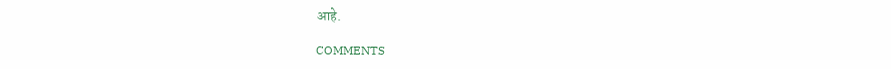आहे.

COMMENTS